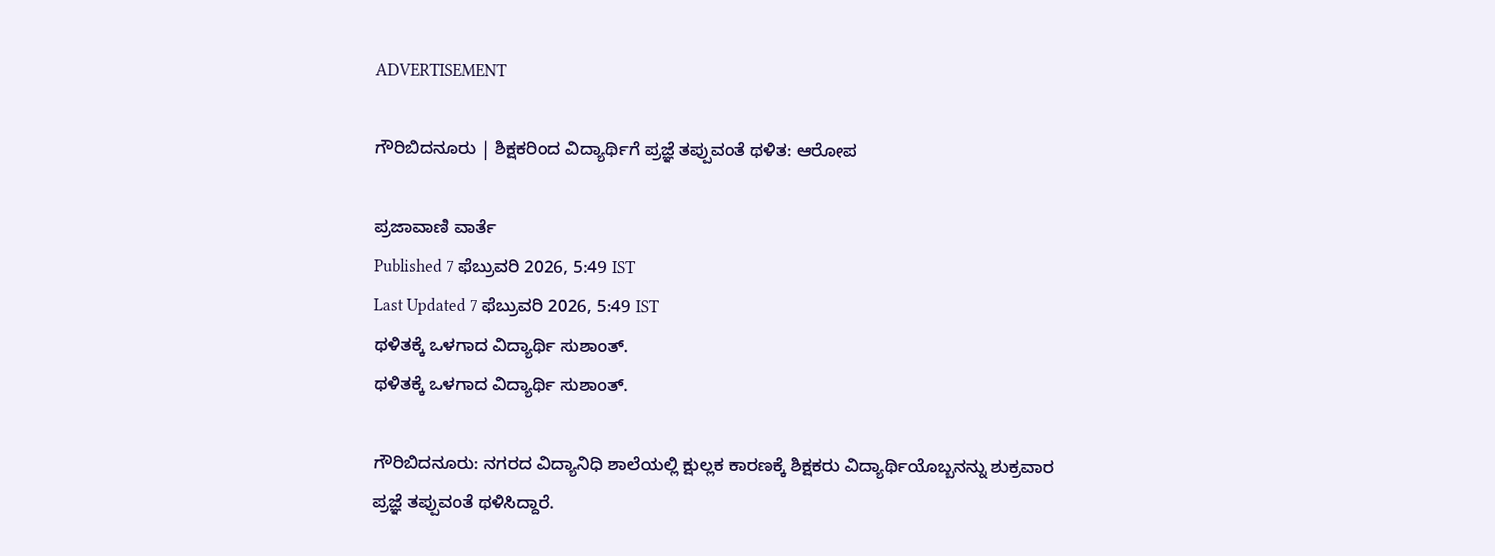ADVERTISEMENT

ಗೌರಿಬಿದನೂರು | ಶಿಕ್ಷಕರಿಂದ ವಿದ್ಯಾರ್ಥಿಗೆ ಪ್ರಜ್ಞೆ ತಪ್ಪುವಂತೆ ಥಳಿತ: ಆರೋಪ

ಪ್ರಜಾವಾಣಿ ವಾರ್ತೆ
Published 7 ಫೆಬ್ರುವರಿ 2026, 5:49 IST
Last Updated 7 ಫೆಬ್ರುವರಿ 2026, 5:49 IST
ಥಳಿತಕ್ಕೆ ಒಳಗಾದ ವಿದ್ಯಾರ್ಥಿ ಸುಶಾಂತ್.
ಥಳಿತಕ್ಕೆ ಒಳಗಾದ ವಿದ್ಯಾರ್ಥಿ ಸುಶಾಂತ್.

ಗೌರಿಬಿದನೂರು: ನಗರದ ವಿದ್ಯಾನಿಧಿ ಶಾಲೆಯಲ್ಲಿ ಕ್ಷುಲ್ಲಕ ಕಾರಣಕ್ಕೆ ಶಿಕ್ಷಕರು ವಿದ್ಯಾರ್ಥಿಯೊಬ್ಬನನ್ನು ಶುಕ್ರವಾರ ಪ್ರಜ್ಞೆ ತಪ್ಪುವಂತೆ ಥಳಿಸಿದ್ದಾರೆ.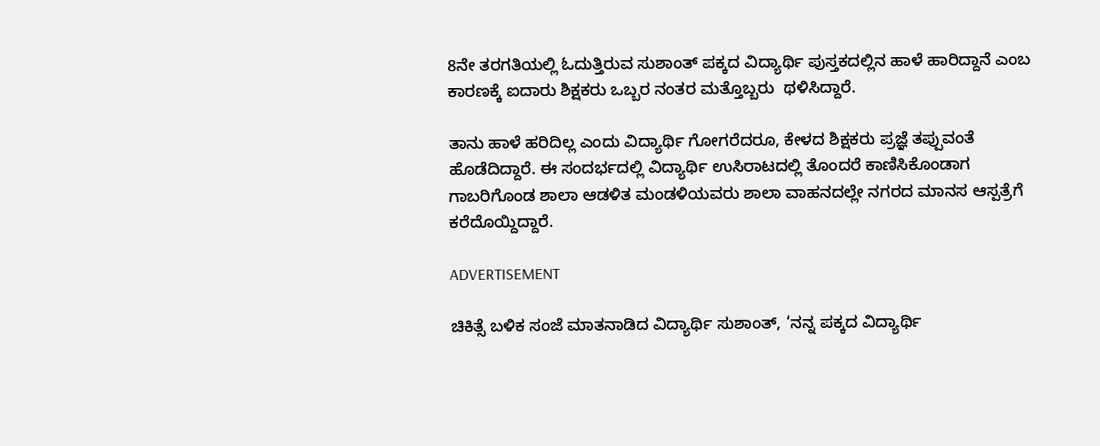8ನೇ ತರಗತಿಯಲ್ಲಿ ಓದುತ್ತಿರುವ ಸುಶಾಂತ್ ಪಕ್ಕದ ವಿದ್ಯಾರ್ಥಿ ಪುಸ್ತಕದಲ್ಲಿನ ಹಾಳೆ ಹಾರಿದ್ದಾನೆ ಎಂಬ ಕಾರಣಕ್ಕೆ ಐದಾರು ಶಿಕ್ಷಕರು ಒಬ್ಬರ ನಂತರ ಮತ್ತೊಬ್ಬರು  ಥಳಿಸಿದ್ದಾರೆ.

ತಾನು ಹಾಳೆ ಹರಿದಿಲ್ಲ ಎಂದು ವಿದ್ಯಾರ್ಥಿ ಗೋಗರೆದರೂ, ಕೇಳದ ಶಿಕ್ಷಕರು ಪ್ರಜ್ಞೆ ತಪ್ಪುವಂತೆ ಹೊಡೆದಿದ್ದಾರೆ. ಈ ಸಂದರ್ಭದಲ್ಲಿ ವಿದ್ಯಾರ್ಥಿ ಉಸಿರಾಟದಲ್ಲಿ ತೊಂದರೆ ಕಾಣಿಸಿಕೊಂಡಾಗ ಗಾಬರಿಗೊಂಡ ಶಾಲಾ ಆಡಳಿತ ಮಂಡಳಿಯವರು ಶಾಲಾ ವಾಹನದಲ್ಲೇ ನಗರದ ಮಾನಸ ಆಸ್ಪತ್ರೆಗೆ ಕರೆದೊಯ್ದಿದ್ದಾರೆ.

ADVERTISEMENT

ಚಿಕಿತ್ಸೆ ಬಳಿಕ ಸಂಜೆ ಮಾತನಾಡಿದ ವಿದ್ಯಾರ್ಥಿ ಸುಶಾಂತ್, ‘ನನ್ನ ಪಕ್ಕದ ವಿದ್ಯಾರ್ಥಿ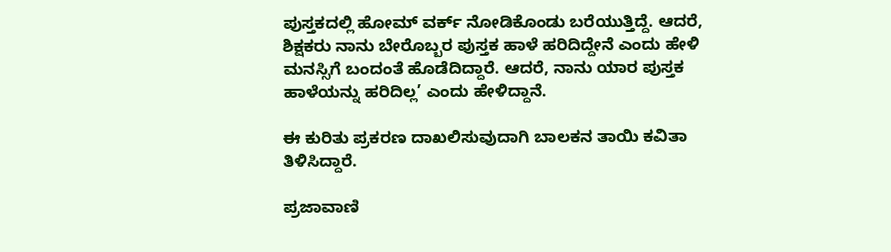ಪುಸ್ತಕದಲ್ಲಿ ಹೋಮ್ ವರ್ಕ್ ನೋಡಿಕೊಂಡು ಬರೆಯುತ್ತಿದ್ದೆ. ಆದರೆ, ಶಿಕ್ಷಕರು ನಾನು ಬೇರೊಬ್ಬರ ಪುಸ್ತಕ ಹಾಳೆ ಹರಿದಿದ್ದೇನೆ ಎಂದು ಹೇಳಿ ಮನಸ್ಸಿಗೆ ಬಂದಂತೆ ಹೊಡೆದಿದ್ದಾರೆ. ಆದರೆ, ನಾನು ಯಾರ ಪುಸ್ತಕ ಹಾಳೆಯನ್ನು ಹರಿದಿಲ್ಲ’ ಎಂದು ಹೇಳಿದ್ದಾನೆ.

ಈ ಕುರಿತು ಪ್ರಕರಣ ದಾಖಲಿಸುವುದಾಗಿ ಬಾಲಕನ ತಾಯಿ ಕವಿತಾ ತಿಳಿಸಿದ್ದಾರೆ.

ಪ್ರಜಾವಾಣಿ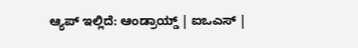ಆ್ಯಪ್ ಇಲ್ಲಿದೆ: ಆಂಡ್ರಾಯ್ಡ್ | ಐಒಎಸ್ |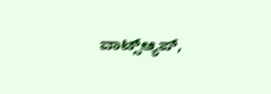ವಾಟ್ಸ್ಆ್ಯಪ್,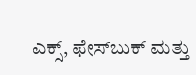ಎಕ್ಸ್, ಫೇಸ್‌ಬುಕ್ ಮತ್ತು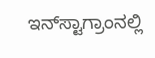ಇನ್‌ಸ್ಟಾಗ್ರಾಂನಲ್ಲಿ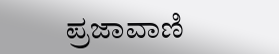ಪ್ರಜಾವಾಣಿ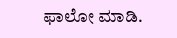ಫಾಲೋ ಮಾಡಿ.